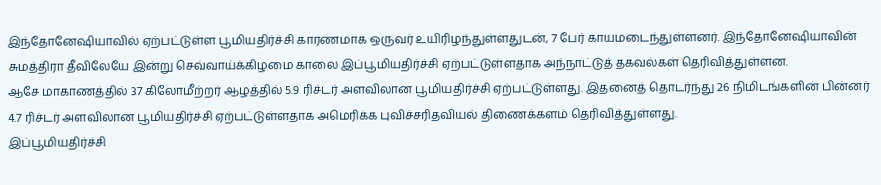இந்தோனேஷியாவில் ஏற்பட்டுள்ள பூமியதிர்ச்சி காரணமாக ஒருவர் உயிரிழந்துள்ளதுடன், 7 பேர் காயமடைந்துள்ளனர். இந்தோனேஷியாவின் சுமத்திரா தீவிலேயே இன்று செவ்வாய்க்கிழமை காலை இப்பூமியதிர்ச்சி ஏற்பட்டுள்ளதாக அந்நாட்டுத் தகவல்கள் தெரிவித்துள்ளன.
ஆசே மாகாணத்தில் 37 கிலோமீற்றர் ஆழத்தில் 5.9 ரிச்டர் அளவிலான பூமியதிர்ச்சி ஏற்பட்டுள்ளது. இதனைத் தொடர்ந்து 26 நிமிடங்களின் பின்னர் 4.7 ரிச்டர் அளவிலான பூமியதிர்ச்சி ஏற்பட்டுள்ளதாக அமெரிக்க புவிச்சரிதவியல் திணைக்களம் தெரிவித்துள்ளது.
இப்பூமியதிர்ச்சி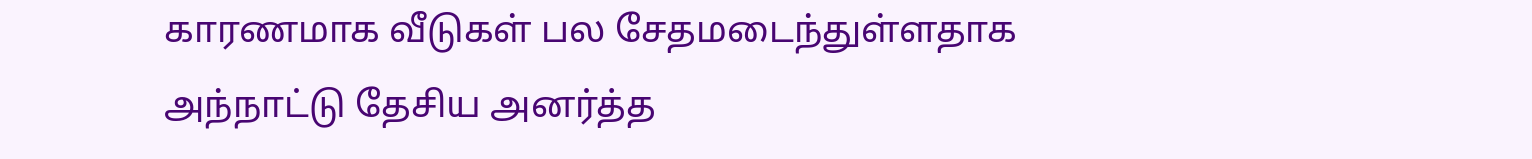காரணமாக வீடுகள் பல சேதமடைந்துள்ளதாக அந்நாட்டு தேசிய அனர்த்த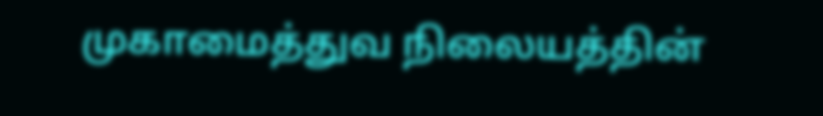முகாமைத்துவ நிலையத்தின்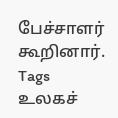பேச்சாளர் கூறினார்.
Tags
உலகச்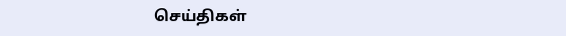செய்திகள்